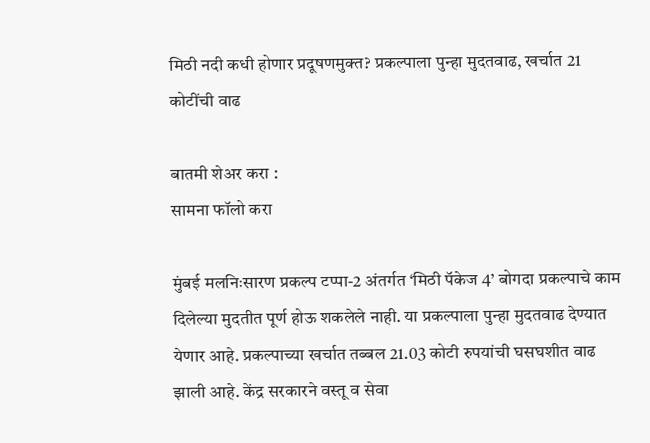मिठी नदी कधी होणार प्रदूषणमुक्त? प्रकल्पाला पुन्हा मुदतवाढ, खर्चात 21 कोटींची वाढ

बातमी शेअर करा :
सामना फॉलो करा

मुंबई मलनिःसारण प्रकल्प टप्पा-2 अंतर्गत ‘मिठी पॅकेज 4’ बोगदा प्रकल्पाचे काम दिलेल्या मुदतीत पूर्ण होऊ शकलेले नाही. या प्रकल्पाला पुन्हा मुदतवाढ देण्यात येणार आहे. प्रकल्पाच्या खर्चात तब्बल 21.03 कोटी रुपयांची घसघशीत वाढ झाली आहे. केंद्र सरकारने वस्तू व सेवा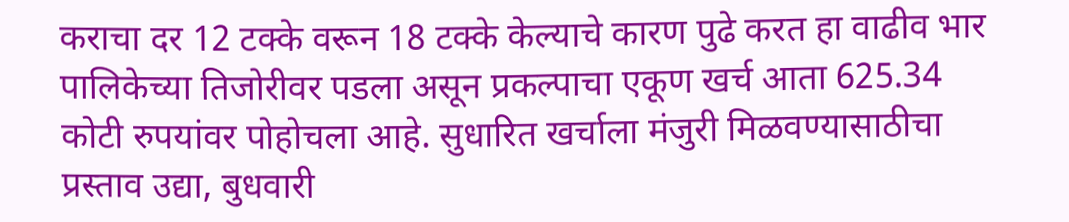कराचा दर 12 टक्के वरून 18 टक्के केल्याचे कारण पुढे करत हा वाढीव भार पालिकेच्या तिजोरीवर पडला असून प्रकल्पाचा एकूण खर्च आता 625.34 कोटी रुपयांवर पोहोचला आहे. सुधारित खर्चाला मंजुरी मिळवण्यासाठीचा प्रस्ताव उद्या, बुधवारी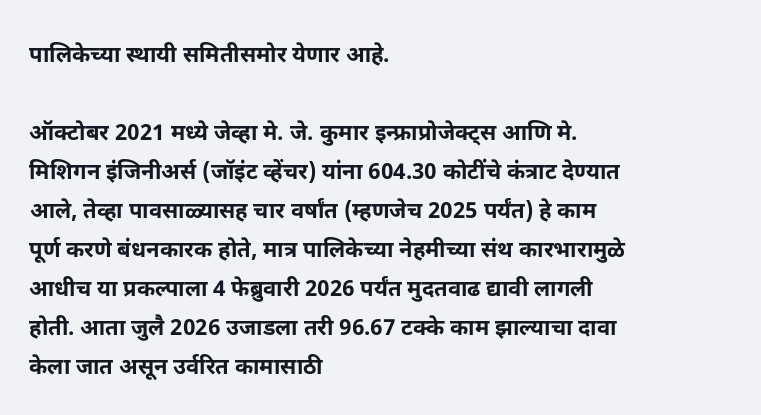पालिकेच्या स्थायी समितीसमोर येणार आहे.

ऑक्टोबर 2021 मध्ये जेव्हा मे. जे. कुमार इन्फ्राप्रोजेक्ट्स आणि मे. मिशिगन इंजिनीअर्स (जॉइंट व्हेंचर) यांना 604.30 कोटींचे कंत्राट देण्यात आले, तेव्हा पावसाळ्यासह चार वर्षांत (म्हणजेच 2025 पर्यंत) हे काम पूर्ण करणे बंधनकारक होते, मात्र पालिकेच्या नेहमीच्या संथ कारभारामुळे आधीच या प्रकल्पाला 4 फेब्रुवारी 2026 पर्यंत मुदतवाढ द्यावी लागली होती. आता जुलै 2026 उजाडला तरी 96.67 टक्के काम झाल्याचा दावा केला जात असून उर्वरित कामासाठी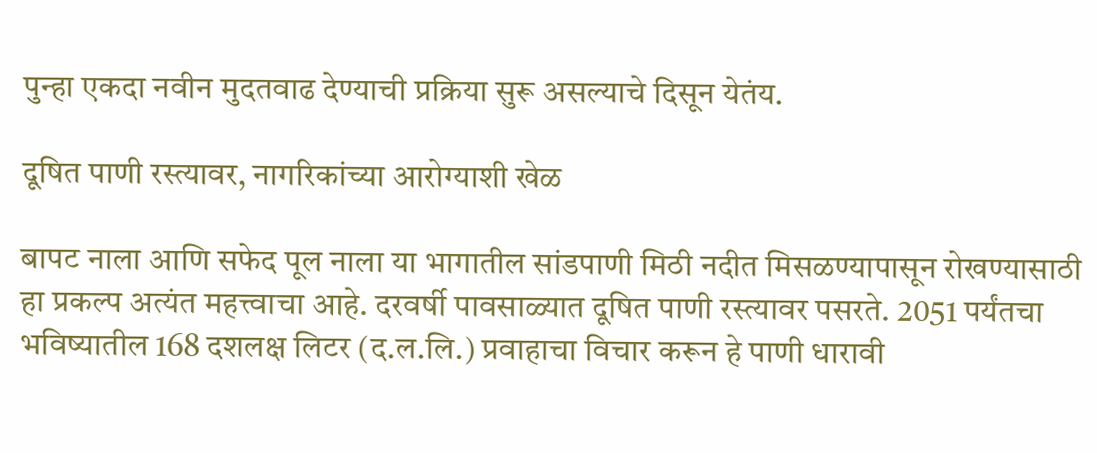पुन्हा एकदा नवीन मुदतवाढ देण्याची प्रक्रिया सुरू असल्याचे दिसून येतंय.

दूषित पाणी रस्त्यावर, नागरिकांच्या आरोग्याशी खेळ

बापट नाला आणि सफेद पूल नाला या भागातील सांडपाणी मिठी नदीत मिसळण्यापासून रोखण्यासाठी हा प्रकल्प अत्यंत महत्त्वाचा आहे. दरवर्षी पावसाळ्यात दूषित पाणी रस्त्यावर पसरते. 2051 पर्यंतचा भविष्यातील 168 दशलक्ष लिटर (द.ल.लि.) प्रवाहाचा विचार करून हे पाणी धारावी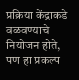प्रक्रिया केंद्राकडे वळवण्याचे नियोजन होते, पण हा प्रकल्प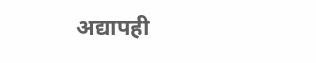अद्यापही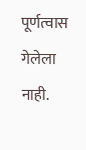पूर्णत्वास गेलेला नाही.